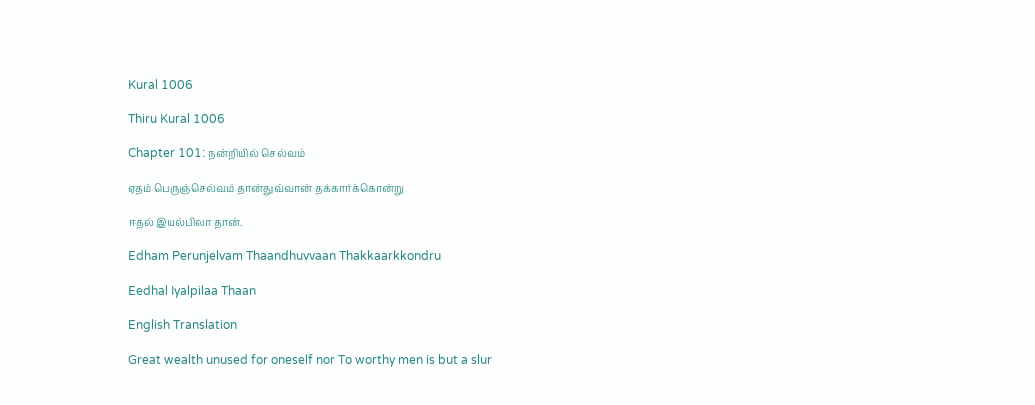Kural 1006

Thiru Kural 1006

Chapter 101: நன்றியில் செல்வம்

ஏதம் பெருஞ்செல்வம் தான்துவ்வான் தக்கார்க்கொன்று

ஈதல் இயல்பிலா தான்.

Edham Perunjelvam Thaandhuvvaan Thakkaarkkondru

Eedhal Iyalpilaa Thaan

English Translation

Great wealth unused for oneself nor To worthy men is but a slur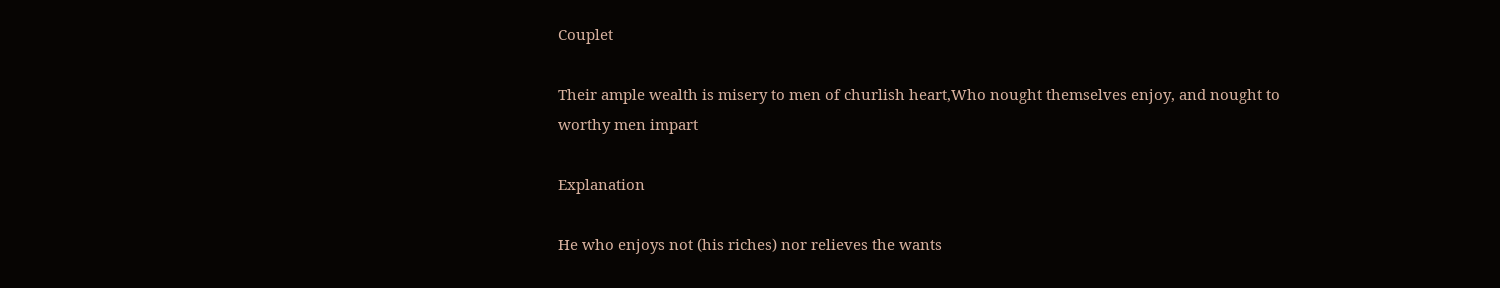Couplet

Their ample wealth is misery to men of churlish heart,Who nought themselves enjoy, and nought to worthy men impart

Explanation

He who enjoys not (his riches) nor relieves the wants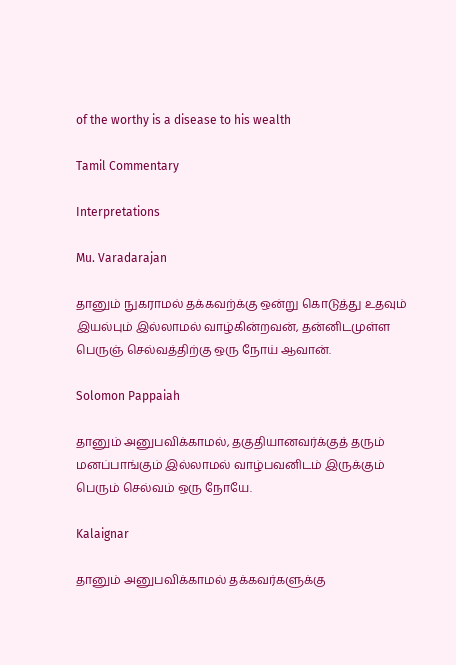of the worthy is a disease to his wealth

Tamil Commentary

Interpretations

Mu. Varadarajan

தானும் நுகராமல் தக்கவற்க்கு ஒன்று கொடுத்து உதவும் இயல்பும் இல்லாமல் வாழ்கின்றவன், தன்னிடமுள்ள பெருஞ் செல்வத்திற்கு ஒரு நோய் ஆவான்.

Solomon Pappaiah

தானும் அனுபவிக்காமல், தகுதியானவர்க்குத் தரும் மனப்பாங்கும் இல்லாமல் வாழ்பவனிடம் இருக்கும் பெரும் செல்வம் ஒரு நோயே.

Kalaignar

தானும் அனுபவிக்காமல் தக்கவர்களுக்கு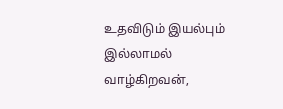உதவிடும் இயல்பும் இல்லாமல் வாழ்கிறவன்,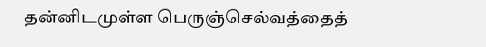தன்னிடமுள்ள பெருஞ்செல்வத்தைத்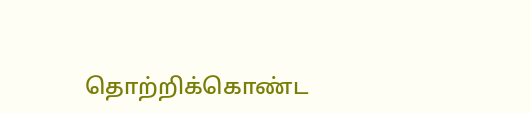தொற்றிக்கொண்ட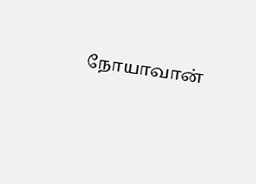நோயாவான்